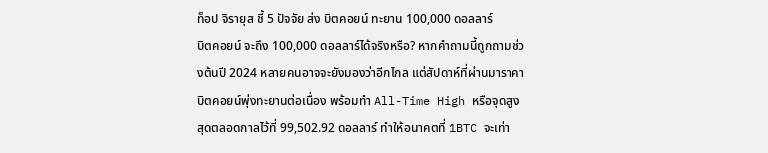ท็อป จิรายุส ชี้ 5 ปัจจัย ส่ง บิตคอยน์ ทะยาน 100,000 ดอลลาร์
บิตคอยน์ จะถึง 100,000 ดอลลาร์ได้จริงหรือ? หากคำถามนี้ถูกถามช่วงต้นปี 2024 หลายคนอาจจะยังมองว่าอีกไกล แต่สัปดาห์ที่ผ่านมาราคาบิตคอยน์พุ่งทะยานต่อเนื่อง พร้อมทำ All-Time High หรือจุดสูงสุดตลอดกาลไว้ที่ 99,502.92 ดอลลาร์ ทำให้อนาคตที่ 1BTC จะเท่า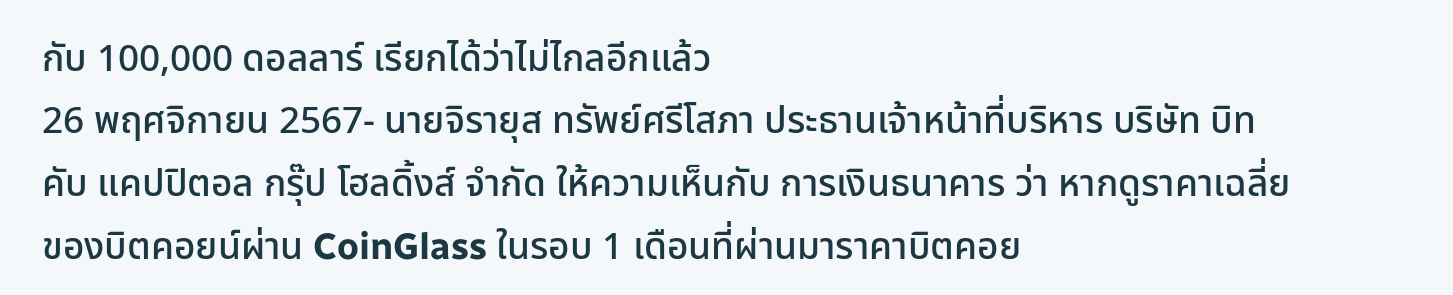กับ 100,000 ดอลลาร์ เรียกได้ว่าไม่ไกลอีกแล้ว
26 พฤศจิกายน 2567- นายจิรายุส ทรัพย์ศรีโสภา ประธานเจ้าหน้าที่บริหาร บริษัท บิทคับ แคปปิตอล กรุ๊ป โฮลดิ้งส์ จำกัด ให้ความเห็นกับ การเงินธนาคาร ว่า หากดูราคาเฉลี่ยของบิตคอยน์ผ่าน CoinGlass ในรอบ 1 เดือนที่ผ่านมาราคาบิตคอย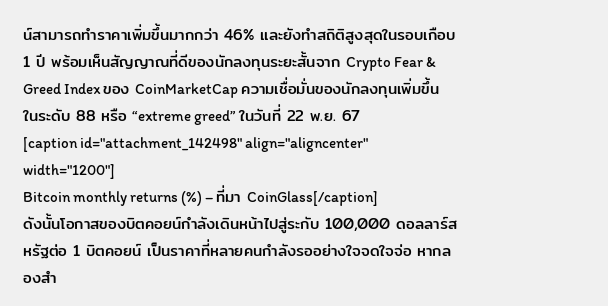น์สามารถทำราคาเพิ่มขึ้นมากกว่า 46% และยังทำสถิติสูงสุดในรอบเกือบ 1 ปี พร้อมเห็นสัญญาณที่ดีของนักลงทุนระยะสั้นจาก Crypto Fear & Greed Index ของ CoinMarketCap ความเชื่อมั่นของนักลงทุนเพิ่มขึ้นในระดับ 88 หรือ “extreme greed” ในวันที่ 22 พ.ย. 67
[caption id="attachment_142498" align="aligncenter" width="1200"]
Bitcoin monthly returns (%) – ที่มา CoinGlass[/caption]
ดังนั้นโอกาสของบิตคอยน์กำลังเดินหน้าไปสู่ระกับ 100,000 ดอลลาร์สหรัฐต่อ 1 บิตคอยน์ เป็นราคาที่หลายคนกำลังรออย่างใจจดใจจ่อ หากลองสำ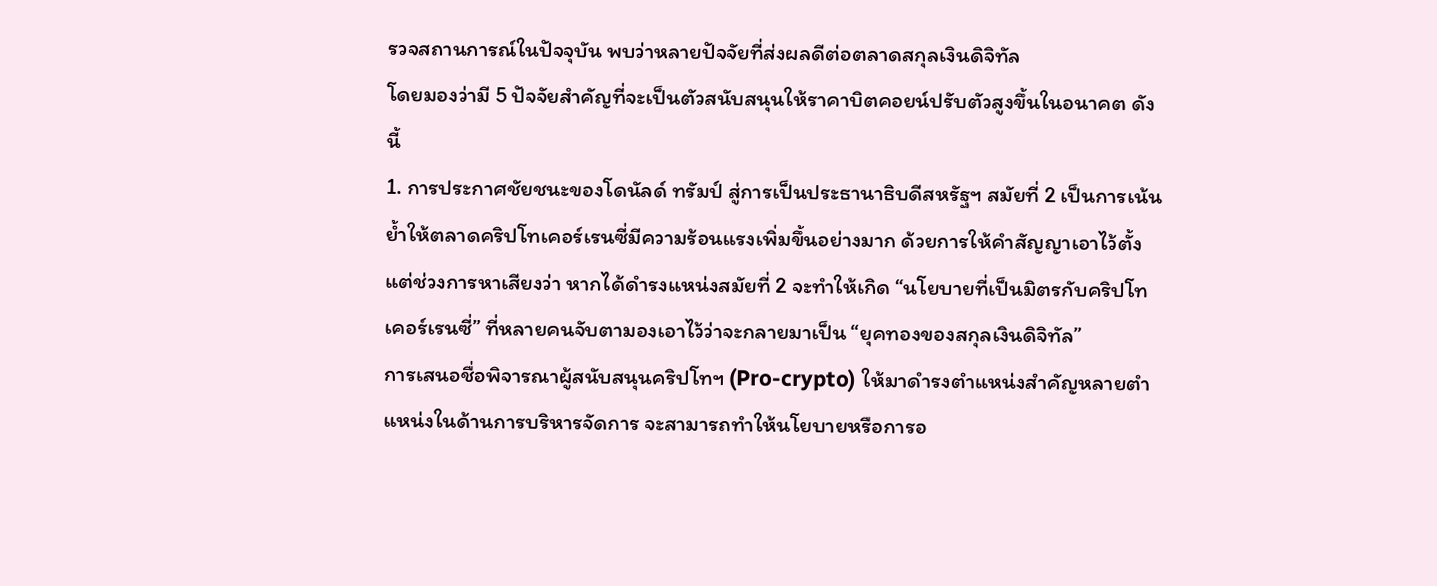รวจสถานการณ์ในปัจจุบัน พบว่าหลายปัจจัยที่ส่งผลดีต่อตลาดสกุลเงินดิจิทัล
โดยมองว่ามี 5 ปัจจัยสำคัญที่จะเป็นตัวสนับสนุนให้ราคาบิตคอยน์ปรับตัวสูงขึ้นในอนาคต ดังนี้
1. การประกาศชัยชนะของโดนัลด์ ทรัมป์ สู่การเป็นประธานาธิบดีสหรัฐฯ สมัยที่ 2 เป็นการเน้นย้ำให้ตลาดคริปโทเคอร์เรนซี่มีความร้อนแรงเพิ่มขึ้นอย่างมาก ด้วยการให้คำสัญญาเอาไว้ตั้งแต่ช่วงการหาเสียงว่า หากได้ดำรงแหน่งสมัยที่ 2 จะทำให้เกิด “นโยบายที่เป็นมิตรกับคริปโทเคอร์เรนซี่” ที่หลายคนจับตามองเอาไว้ว่าจะกลายมาเป็น “ยุคทองของสกุลเงินดิจิทัล”
การเสนอชื่อพิจารณาผู้สนับสนุนคริปโทฯ (Pro-crypto) ให้มาดำรงตำแหน่งสำคัญหลายตำแหน่งในด้านการบริหารจัดการ จะสามารถทำให้นโยบายหรือการอ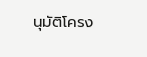นุมัติโครง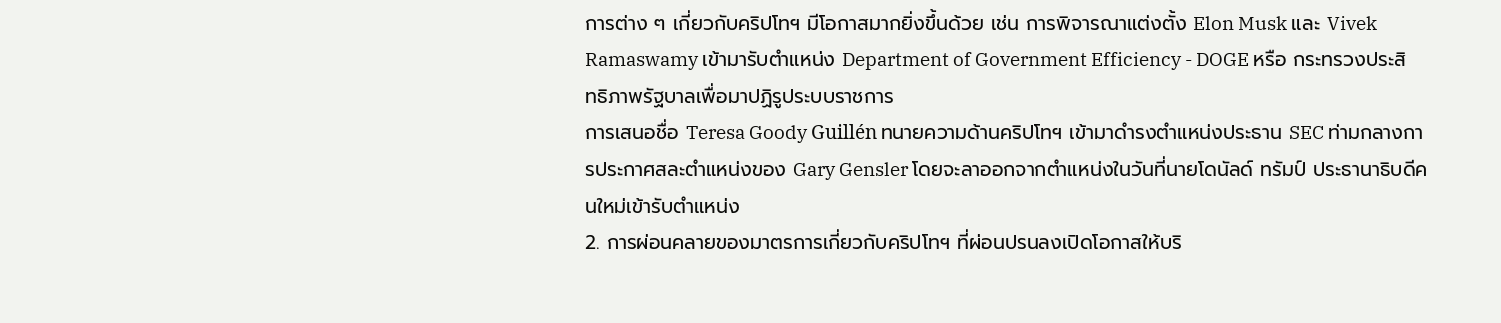การต่าง ๆ เกี่ยวกับคริปโทฯ มีโอกาสมากยิ่งขึ้นด้วย เช่น การพิจารณาแต่งตั้ง Elon Musk และ Vivek Ramaswamy เข้ามารับตำแหน่ง Department of Government Efficiency - DOGE หรือ กระทรวงประสิทธิภาพรัฐบาลเพื่อมาปฏิรูประบบราชการ
การเสนอชื่อ Teresa Goody Guillén ทนายความด้านคริปโทฯ เข้ามาดำรงตำแหน่งประธาน SEC ท่ามกลางการประกาศสละตำแหน่งของ Gary Gensler โดยจะลาออกจากตำแหน่งในวันที่นายโดนัลด์ ทรัมป์ ประธานาธิบดีคนใหม่เข้ารับตำแหน่ง
2. การผ่อนคลายของมาตรการเกี่ยวกับคริปโทฯ ที่ผ่อนปรนลงเปิดโอกาสให้บริ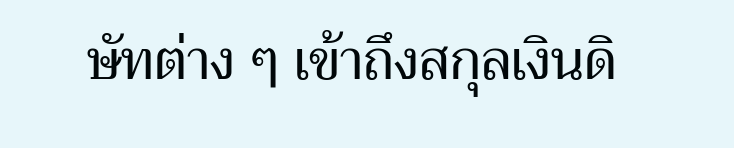ษัทต่าง ๆ เข้าถึงสกุลเงินดิ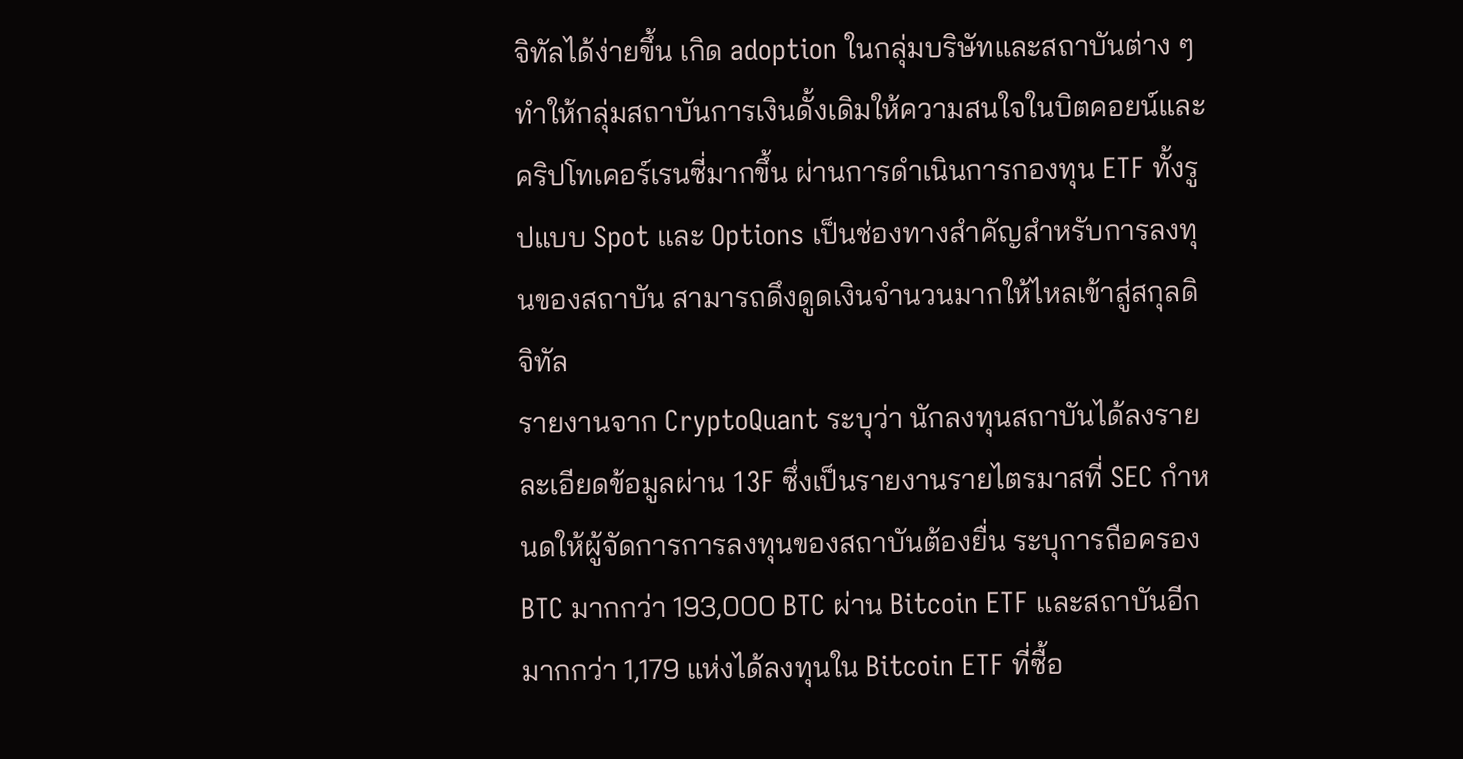จิทัลได้ง่ายขึ้น เกิด adoption ในกลุ่มบริษัทและสถาบันต่าง ๆ ทำให้กลุ่มสถาบันการเงินดั้งเดิมให้ความสนใจในบิตคอยน์และคริปโทเคอร์เรนซี่มากขึ้น ผ่านการดำเนินการกองทุน ETF ทั้งรูปแบบ Spot และ Options เป็นช่องทางสำคัญสำหรับการลงทุนของสถาบัน สามารถดึงดูดเงินจำนวนมากให้ไหลเข้าสู่สกุลดิจิทัล
รายงานจาก CryptoQuant ระบุว่า นักลงทุนสถาบันได้ลงรายละเอียดข้อมูลผ่าน 13F ซึ่งเป็นรายงานรายไตรมาสที่ SEC กำหนดให้ผู้จัดการการลงทุนของสถาบันต้องยื่น ระบุการถือครอง BTC มากกว่า 193,000 BTC ผ่าน Bitcoin ETF และสถาบันอีกมากกว่า 1,179 แห่งได้ลงทุนใน Bitcoin ETF ที่ซื้อ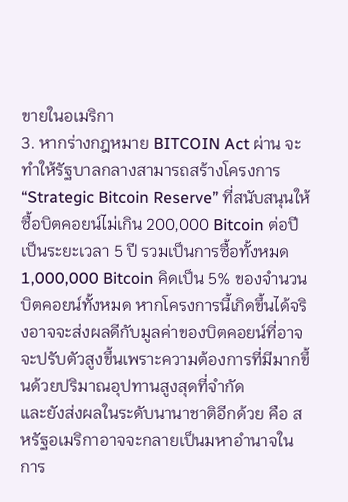ขายในอเมริกา
3. หากร่างกฎหมาย BITCOIN Act ผ่าน จะทำให้รัฐบาลกลางสามารถสร้างโครงการ “Strategic Bitcoin Reserve” ที่สนับสนุนให้ซื้อบิตคอยน์ไม่เกิน 200,000 Bitcoin ต่อปีเป็นระยะเวลา 5 ปี รวมเป็นการซื้อทั้งหมด 1,000,000 Bitcoin คิดเป็น 5% ของจำนวนบิตคอยน์ทั้งหมด หากโครงการนี้เกิดขึ้นได้จริงอาจจะส่งผลดีกับมูลค่าของบิตคอยน์ที่อาจจะปรับตัวสูงขึ้นเพราะความต้องการที่มีมากขึ้นด้วยปริมาณอุปทานสูงสุดที่จำกัด
และยังส่งผลในระดับนานาชาติอีกด้วย คือ สหรัฐอเมริกาอาจจะกลายเป็นมหาอำนาจในการ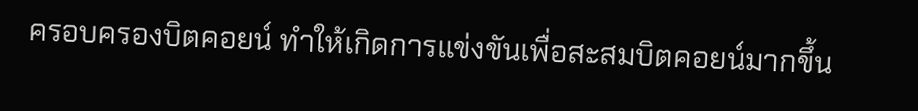ครอบครองบิตคอยน์ ทำให้เกิดการแข่งขันเพื่อสะสมบิตคอยน์มากขึ้น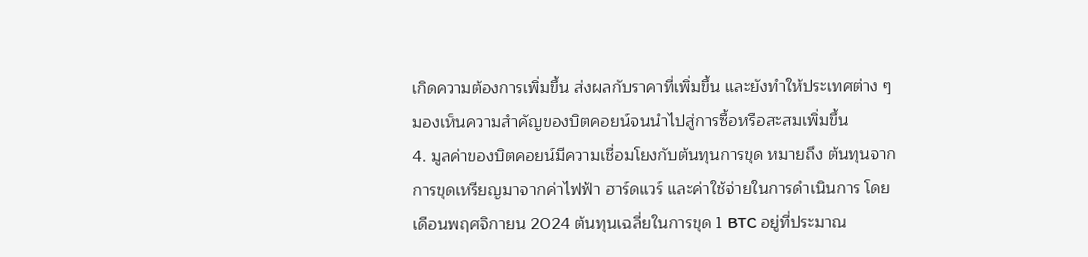เกิดความต้องการเพิ่มขึ้น ส่งผลกับราคาที่เพิ่มขึ้น และยังทำให้ประเทศต่าง ๆ มองเห็นความสำคัญของบิตคอยน์จนนำไปสู่การซื้อหรือสะสมเพิ่มขึ้น
4. มูลค่าของบิตคอยน์มีความเชื่อมโยงกับต้นทุนการขุด หมายถึง ต้นทุนจากการขุดเหรียญมาจากค่าไฟฟ้า ฮาร์ดแวร์ และค่าใช้จ่ายในการดำเนินการ โดยเดือนพฤศจิกายน 2024 ต้นทุนเฉลี่ยในการขุด 1 BTC อยู่ที่ประมาณ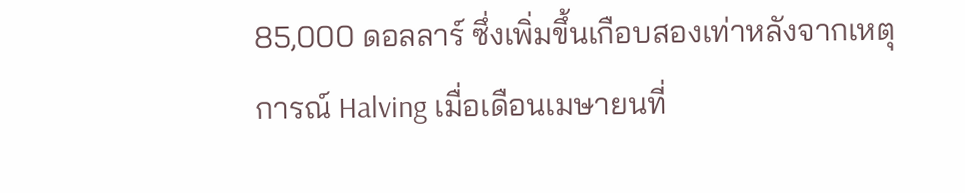85,000 ดอลลาร์ ซึ่งเพิ่มขึ้นเกือบสองเท่าหลังจากเหตุการณ์ Halving เมื่อเดือนเมษายนที่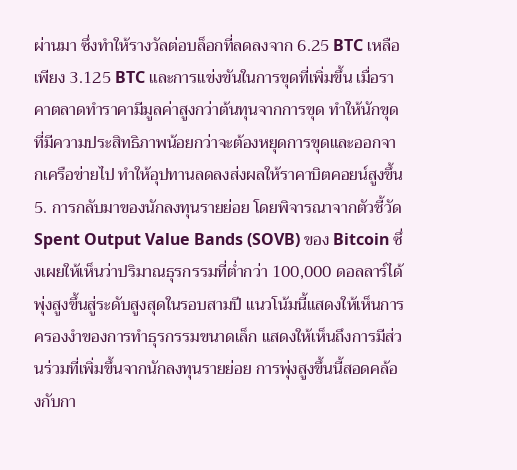ผ่านมา ซึ่งทำให้รางวัลต่อบล็อกที่ลดลงจาก 6.25 BTC เหลือเพียง 3.125 BTC และการแข่งขันในการขุดที่เพิ่มขึ้น เมื่อราคาตลาดทำราคามีมูลค่าสูงกว่าต้นทุนจากการขุด ทำให้นักขุดที่มีความประสิทธิภาพน้อยกว่าจะต้องหยุดการขุดและออกจากเครือข่ายไป ทำให้อุปทานลดลงส่งผลให้ราคาบิตคอยน์สูงขึ้น
5. การกลับมาของนักลงทุนรายย่อย โดยพิจารณาจากตัวชี้วัด Spent Output Value Bands (SOVB) ของ Bitcoin ซึ่งเผยให้เห็นว่าปริมาณธุรกรรมที่ต่ำกว่า 100,000 ดอลลาร์ได้พุ่งสูงขึ้นสู่ระดับสูงสุดในรอบสามปี แนวโน้มนี้แสดงให้เห็นการครองงำของการทำธุรกรรมขนาดเล็ก แสดงให้เห็นถึงการมีส่วนร่วมที่เพิ่มขึ้นจากนักลงทุนรายย่อย การพุ่งสูงขึ้นนี้สอดคล้องกับกา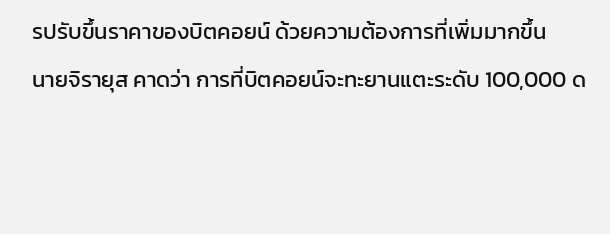รปรับขึ้นราคาของบิตคอยน์ ด้วยความต้องการที่เพิ่มมากขึ้น
นายจิรายุส คาดว่า การที่บิตคอยน์จะทะยานแตะระดับ 100,000 ด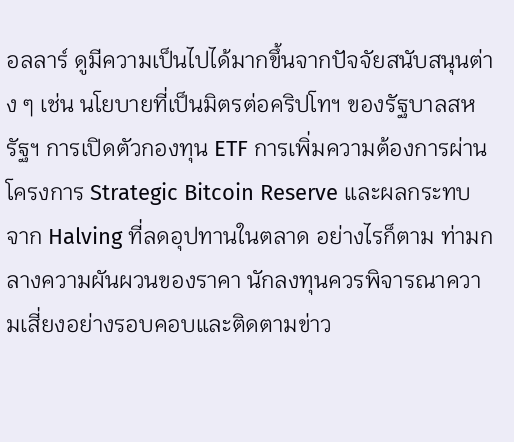อลลาร์ ดูมีความเป็นไปได้มากขึ้นจากปัจจัยสนับสนุนต่าง ๆ เช่น นโยบายที่เป็นมิตรต่อคริปโทฯ ของรัฐบาลสหรัฐฯ การเปิดตัวกองทุน ETF การเพิ่มความต้องการผ่านโครงการ Strategic Bitcoin Reserve และผลกระทบจาก Halving ที่ลดอุปทานในตลาด อย่างไรก็ตาม ท่ามกลางความผันผวนของราคา นักลงทุนควรพิจารณาความเสี่ยงอย่างรอบคอบและติดตามข่าว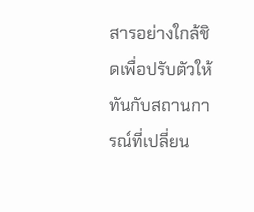สารอย่างใกล้ชิดเพื่อปรับตัวให้ทันกับสถานการณ์ที่เปลี่ยน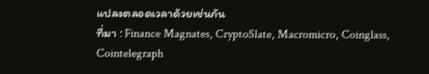แปลงตลอดเวลาด้วยเช่นกัน
ที่มา : Finance Magnates, CryptoSlate, Macromicro, Coinglass, Cointelegraph